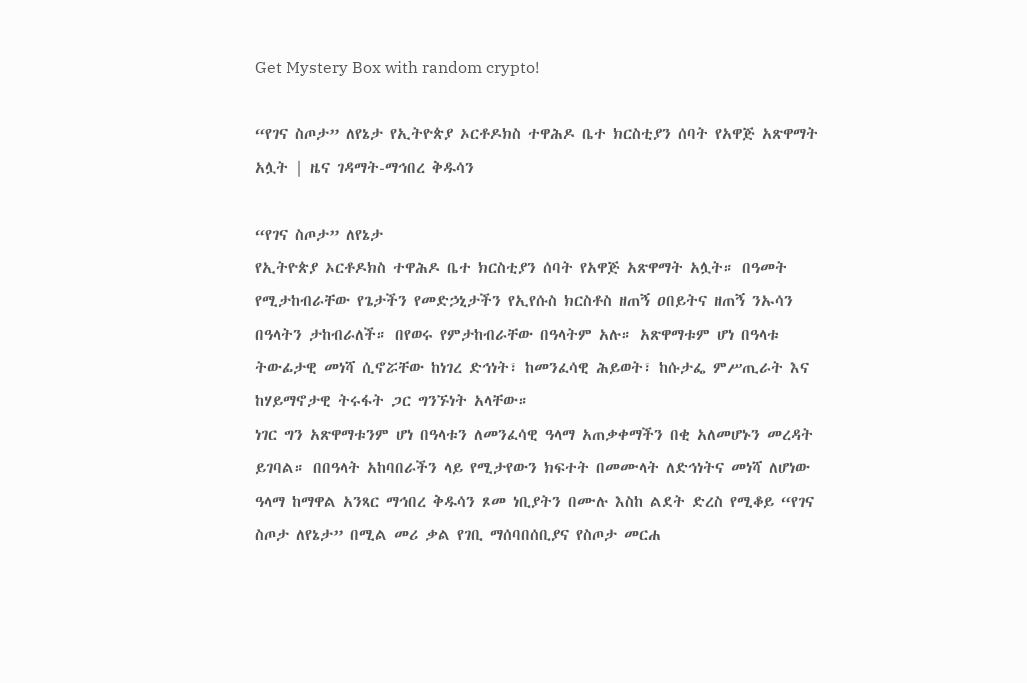Get Mystery Box with random crypto!

“የገና ስጦታ” ለየኔታ የኢትዮጵያ ኦርቶዶክስ ተዋሕዶ ቤተ ክርስቲያን ሰባት የአዋጅ አጽዋማት አሏት | ዜና ገዳማት-ማኅበረ ቅዱሳን

“የገና ስጦታ” ለየኔታ
የኢትዮጵያ ኦርቶዶክስ ተዋሕዶ ቤተ ክርስቲያን ሰባት የአዋጅ አጽዋማት አሏት። በዓመት የሚታከብራቸው የጌታችን የመድኃኒታችን የኢየሱስ ክርስቶስ ዘጠኝ ዐበይትና ዘጠኝ ንኡሳን በዓላትን ታከብራለች። በየወሩ የምታከብራቸው በዓላትም አሉ። አጽዋማቱም ሆነ በዓላቱ ትውፊታዊ መነሻ ሲኖሯቸው ከነገረ ድኅነት፣ ከመንፈሳዊ ሕይወት፣ ከሱታፌ ምሥጢራት እና ከሃይማኖታዊ ትሩፋት ጋር ግንኙነት አላቸው።
ነገር ግን አጽዋማቱንም ሆነ በዓላቱን ለመንፈሳዊ ዓላማ አጠቃቀማችን በቂ አለመሆኑን መረዳት ይገባል። በበዓላት አከባበራችን ላይ የሚታየውን ክፍተት በመሙላት ለድኅነትና መነሻ ለሆነው ዓላማ ከማዋል አንጻር ማኅበረ ቅዱሳን ጾመ ነቢያትን በሙሉ እስከ ልደት ድረስ የሚቆይ “የገና ስጦታ ለየኔታ” በሚል መሪ ቃል የገቢ ማሰባበሰቢያና የስጦታ መርሐ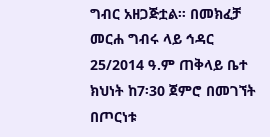ግብር አዘጋጅቷል። በመክፈቻ መርሐ ግብሩ ላይ ኅዳር 25/2014 ዓ.ም ጠቅላይ ቤተ ክህነት ከ7፡30 ጀምሮ በመገኘት በጦርነቱ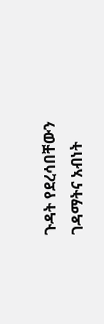ጉዳት የደረሳበቸውን ገዳማትና አብነት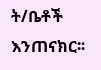ት/ቤቶች እንጠናክር፡፡